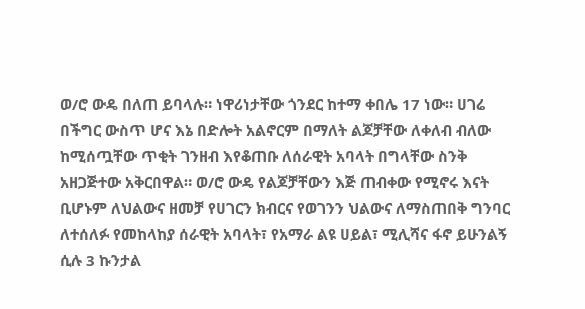ወ/ሮ ውዴ በለጠ ይባላሉ። ነዋሪነታቸው ጎንደር ከተማ ቀበሌ 17 ነው። ሀገሬ በችግር ውስጥ ሆና እኔ በድሎት አልኖርም በማለት ልጆቻቸው ለቀለብ ብለው ከሚሰጧቸው ጥቂት ገንዘብ እየቆጠቡ ለሰራዊት አባላት በግላቸው ስንቅ አዘጋጅተው አቅርበዋል። ወ/ሮ ውዴ የልጆቻቸውን እጅ ጠብቀው የሚኖሩ እናት ቢሆኑም ለህልውና ዘመቻ የሀገርን ክብርና የወገንን ህልውና ለማስጠበቅ ግንባር ለተሰለፉ የመከላከያ ሰራዊት አባላት፣ የአማራ ልዩ ሀይል፣ ሚሊሻና ፋኖ ይሁንልኝ ሲሉ 3 ኩንታል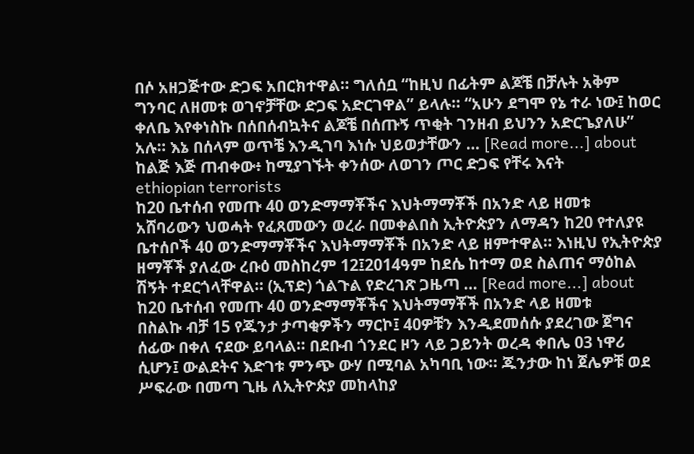በሶ አዘጋጅተው ድጋፍ አበርክተዋል። ግለሰቧ “ከዚህ በፊትም ልጆቼ በቻሉት አቅም ግንባር ለዘመቱ ወገኖቻቸው ድጋፍ አድርገዋል” ይላሉ። “አሁን ደግሞ የኔ ተራ ነው፤ ከወር ቀለቤ እየቀነስኩ በሰበሰብኳትና ልጆቼ በሰጡኝ ጥቂት ገንዘብ ይህንን አድርጌያለሁ” አሉ። እኔ በሰላም ወጥቼ እንዲገባ እነሱ ህይወታቸውን … [Read more...] about ከልጅ እጅ ጠብቀው፥ ከሚያገኙት ቀንሰው ለወገን ጦር ድጋፍ የቸሩ እናት
ethiopian terrorists
ከ20 ቤተሰብ የመጡ 40 ወንድማማቾችና እህትማማቾች በአንድ ላይ ዘመቱ
አሸባሪውን ህወሓት የፈጸመውን ወረራ በመቀልበስ ኢትዮጵያን ለማዳን ከ20 የተለያዩ ቤተሰቦች 40 ወንድማማቾችና እህትማማቾች በአንድ ላይ ዘምተዋል። እነዚህ የኢትዮጵያ ዘማቾች ያለፈው ረቡዕ መስከረም 12፤2014ዓም ከደሴ ከተማ ወደ ስልጠና ማዕከል ሽኝት ተደርጎላቸዋል። (ኢፕድ) ጎልጉል የድረገጽ ጋዜጣ … [Read more...] about ከ20 ቤተሰብ የመጡ 40 ወንድማማቾችና እህትማማቾች በአንድ ላይ ዘመቱ
በስልኩ ብቻ 15 የጁንታ ታጣቂዎችን ማርኮ፤ 40ዎቹን እንዲደመሰሱ ያደረገው ጀግና
ሰፊው በቀለ ናደው ይባላል። በደቡብ ጎንደር ዞን ላይ ጋይንት ወረዳ ቀበሌ 03 ነዋሪ ሲሆን፤ ውልደትና እድገቱ ምንጭ ውሃ በሚባል አካባቢ ነው። ጁንታው ከነ ጀሌዎቹ ወደ ሥፍራው በመጣ ጊዜ ለኢትዮጵያ መከላከያ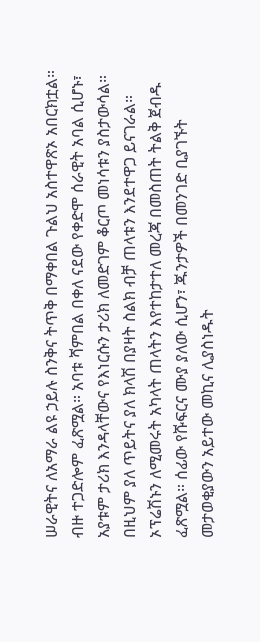ሠራዊትና ለአማራ ልዩ ኃይሉ ስንቅና ትጥቅ በማቀበል ጉልህ አስተዋጽኦ አበርክቷል። ብዙ ተጋድሎም ፈጽሟል። አባቱ ሻምበል በቀለ ናደው የቀድሞ ሰራዊት አባል ሲሆኑ፣ አያቱም ታሪክ እንዳላቸውና የእነርሱን ታሪክ ለመድገም ቆርጦ መነሳቱን ያስታውሳል። በዚህም ያለ ጥይትና ያለ ክላሽ በያዛት ስልክ ብቻ ጠላቱን እንደተዋጋ ይናገራል። ኦፕሬሽኑን ለሚመሩት አካላት ጠላትን እየተከታተለ መረጃ በመስጠት ትልቅ ጀብዱ ፈጽሟል። ሰፊው የሹፍርና ሙያ ያለው ሲሆን፣ ጁንታዎች በመንገድ ቢያገኙት መታወቂያውን አይተው መኪና ሊያስነዱት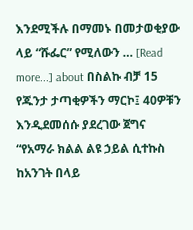እንደሚችሉ በማመኑ በመታወቂያው ላይ “ሹፌር” የሚለውን … [Read more...] about በስልኩ ብቻ 15 የጁንታ ታጣቂዎችን ማርኮ፤ 40ዎቹን እንዲደመሰሱ ያደረገው ጀግና
“የአማራ ክልል ልዩ ኃይል ሲተኩስ ከአንገት በላይ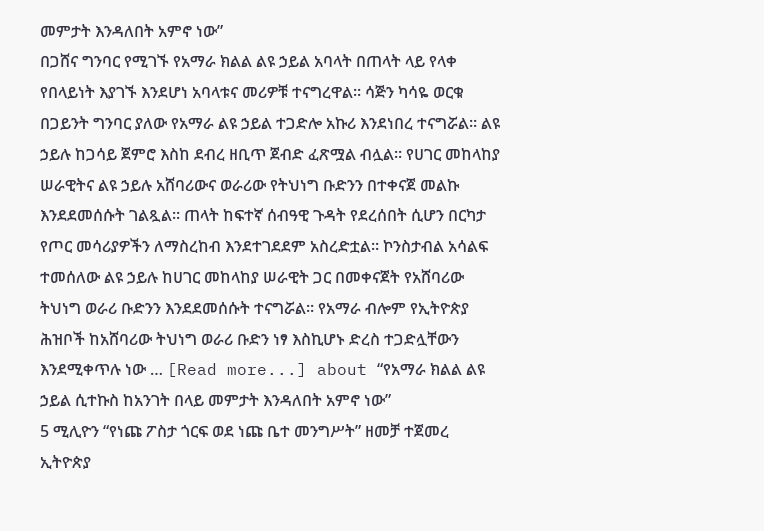መምታት እንዳለበት አምኖ ነው”
በጋሸና ግንባር የሚገኙ የአማራ ክልል ልዩ ኃይል አባላት በጠላት ላይ የላቀ የበላይነት እያገኙ እንደሆነ አባላቱና መሪዎቹ ተናግረዋል። ሳጅን ካሳዬ ወርቁ በጋይንት ግንባር ያለው የአማራ ልዩ ኃይል ተጋድሎ አኩሪ እንደነበረ ተናግሯል። ልዩ ኃይሉ ከጋሳይ ጀምሮ እስከ ደብረ ዘቢጥ ጀብድ ፈጽሟል ብሏል። የሀገር መከላከያ ሠራዊትና ልዩ ኃይሉ አሸባሪውና ወራሪው የትህነግ ቡድንን በተቀናጀ መልኩ እንደደመሰሱት ገልጿል። ጠላት ከፍተኛ ሰብዓዊ ጉዳት የደረሰበት ሲሆን በርካታ የጦር መሳሪያዎችን ለማስረከብ እንደተገደደም አስረድቷል። ኮንስታብል አሳልፍ ተመሰለው ልዩ ኃይሉ ከሀገር መከላከያ ሠራዊት ጋር በመቀናጀት የአሸባሪው ትህነግ ወራሪ ቡድንን እንደደመሰሱት ተናግሯል። የአማራ ብሎም የኢትዮጵያ ሕዝቦች ከአሸባሪው ትህነግ ወራሪ ቡድን ነፃ እስኪሆኑ ድረስ ተጋድሏቸውን እንደሚቀጥሉ ነው … [Read more...] about “የአማራ ክልል ልዩ ኃይል ሲተኩስ ከአንገት በላይ መምታት እንዳለበት አምኖ ነው”
5 ሚሊዮን “የነጩ ፖስታ ጎርፍ ወደ ነጩ ቤተ መንግሥት” ዘመቻ ተጀመረ
ኢትዮጵያ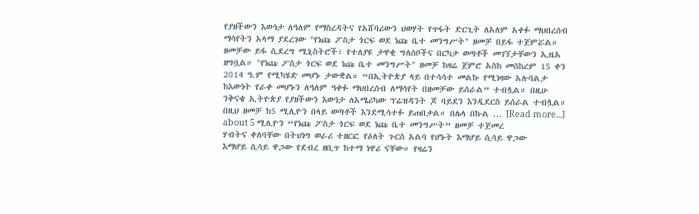የያዘችውን እውነታ ለዓለም የማስረዳትና የአሸባሪውን ህወሃት የጥፋት ድርጊት ለአለም አቀፉ ማህበረሰብ ማሳየትን አላማ ያደረገው "የነጩ ፖስታ ጎርፍ ወደ ነጩ ቤተ መንግሥት" ዘመቻ በይፋ ተጀምሯል። ዘመቻው ይፋ ሲደረግ ሚኒስትሮች፣ የተለያዩ ታዋቂ ግለሰቦችና በርካታ ወጣቶች መገኘታቸውን ኢዜአ ዘግቧል። "የነጩ ፖስታ ጎርፍ ወደ ነጩ ቤተ መንግሥት" ዘመቻ ከዛሬ ጀምሮ አስከ መስከረም 15 ቀን 2014 ዓ.ም የሚካሄድ መሆኑ ታውቋል። “በኢትዮጵያ ላይ በተሳሳተ መልኩ የሚነዛው አሉባልታ ከእውነት የራቀ መሆኑን ለዓለም ዓቀፉ ማህበረሰብ ለማሳየት በዘመቻው ይሰራል” ተብሏል። በዚሁ ንቅናቄ ኢትዮጵያ የያዘችውን እውነታ ለአሜሪካው ፕሬዝዳንት ጆ ባይደን እንዲደርስ ይሰራል ተብሏል። በዚህ ዘመቻ ከ5 ሚሊዮን በላይ ወጣቶች እንደሚሳተፉ ይጠበቃል። በሌላ በኩል … [Read more...] about 5 ሚሊዮን “የነጩ ፖስታ ጎርፍ ወደ ነጩ ቤተ መንግሥት” ዘመቻ ተጀመረ
ሃብትና ቀለባቸው በትህነግ ወራሪ ተዘርፎ የዕለት ጉርስ አልባ የሆኑት እማሆይ ሲሳይ ዋጋው
እማሆይ ሲሳይ ዋጋው የደብረ ዘቢጥ ከተማ ነዋሪ ናቸው። የዛሬን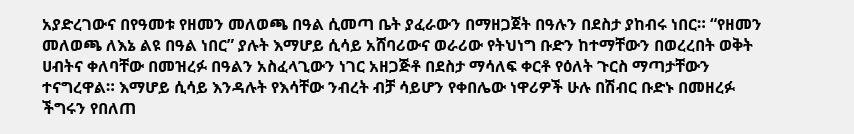አያድረገውና በየዓመቱ የዘመን መለወጫ በዓል ሲመጣ ቤት ያፈራውን በማዘጋጀት በዓሉን በደስታ ያከብሩ ነበር። “የዘመን መለወጫ ለእኔ ልዩ በዓል ነበር” ያሉት እማሆይ ሲሳይ አሸባሪውና ወራሪው የትህነግ ቡድን ከተማቸውን በወረረበት ወቅት ሀብትና ቀለባቸው በመዝረፉ በዓልን አስፈላጊውን ነገር አዘጋጅቶ በደስታ ማሳለፍ ቀርቶ የዕለት ጉርስ ማጣታቸውን ተናግረዋል። እማሆይ ሲሳይ እንዳሉት የእሳቸው ንብረት ብቻ ሳይሆን የቀበሌው ነዋሪዎች ሁሉ በሽብር ቡድኑ በመዘረፉ ችግሩን የበለጠ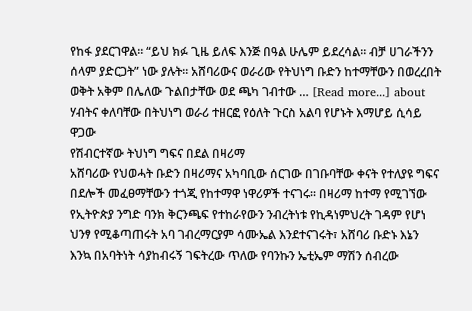የከፋ ያደርገዋል። “ይህ ክፉ ጊዜ ይለፍ እንጅ በዓል ሁሌም ይደረሳል። ብቻ ሀገራችንን ሰላም ያድርጋት” ነው ያሉት። አሸባሪውና ወራሪው የትህነግ ቡድን ከተማቸውን በወረረበት ወቅት አቅም በሌለው ጉልበታቸው ወደ ጫካ ገብተው … [Read more...] about ሃብትና ቀለባቸው በትህነግ ወራሪ ተዘርፎ የዕለት ጉርስ አልባ የሆኑት እማሆይ ሲሳይ ዋጋው
የሽብርተኛው ትህነግ ግፍና በደል በዛሪማ
አሸባሪው የህወሓት ቡድን በዛሪማና አካባቢው ሰርገው በገቡባቸው ቀናት የተለያዩ ግፍና በደሎች መፈፀማቸውን ተጎጂ የከተማዋ ነዋሪዎች ተናገሩ፡፡ በዛሪማ ከተማ የሚገኘው የኢትዮጵያ ንግድ ባንክ ቅርንጫፍ የተከራየውን ንብረትነቱ የኪዳነምህረት ገዳም የሆነ ህንፃ የሚቆጣጠሩት አባ ገብረማርያም ሳሙኤል እንደተናገሩት፣ አሸባሪ ቡድኑ እኔን እንኳ በአባትነት ሳያከብሩኝ ገፍትረው ጥለው የባንኩን ኤቲኤም ማሽን ሰብረው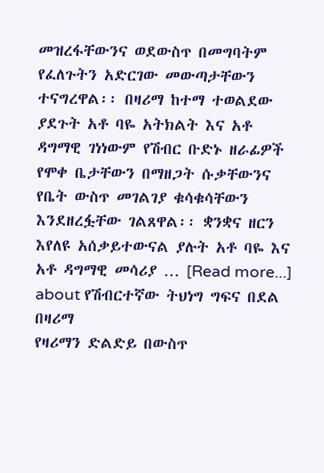መዝረፋቸውንና ወደውስጥ በመግባትም የፈለጉትን አድርገው መውጣታቸውን ተናግረዋል፡፡ በዛሪማ ከተማ ተወልደው ያደጉት አቶ ባዬ አትክልት እና አቶ ዳግማዊ ገነነውም የሽብር ቡድኑ ዘራፊዎች የሞቀ ቤታቸውን በማዘጋት ሱቃቸውንና የቤት ውስጥ መገልገያ ቁሳቁሳቸውን እንደዘረፏቸው ገልጸዋል፡፡ ቋንቋና ዘርን እየለዩ አሰቃይተውናል ያሉት አቶ ባዬ እና አቶ ዳግማዊ መሳሪያ … [Read more...] about የሽብርተኛው ትህነግ ግፍና በደል በዛሪማ
የዛሪማን ድልድይ በውስጥ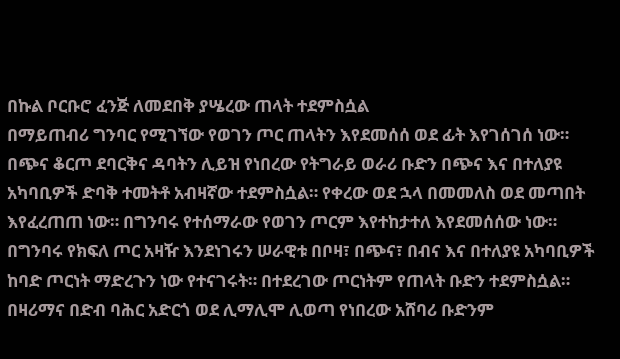በኩል ቦርቡሮ ፈንጅ ለመደበቅ ያሤረው ጠላት ተደምስሷል
በማይጠብሪ ግንባር የሚገኘው የወገን ጦር ጠላትን እየደመሰሰ ወደ ፊት እየገሰገሰ ነው። በጭና ቆርጦ ደባርቅና ዳባትን ሊይዝ የነበረው የትግራይ ወራሪ ቡድን በጭና እና በተለያዩ አካባቢዎች ድባቅ ተመትቶ አብዛኛው ተደምስሷል። የቀረው ወደ ኋላ በመመለስ ወደ መጣበት እየፈረጠጠ ነው። በግንባሩ የተሰማራው የወገን ጦርም እየተከታተለ እየደመሰሰው ነው። በግንባሩ የክፍለ ጦር አዛዥ እንደነገሩን ሠራዊቱ በቦዛ፣ በጭና፣ በብና እና በተለያዩ አካባቢዎች ከባድ ጦርነት ማድረጉን ነው የተናገሩት። በተደረገው ጦርነትም የጠላት ቡድን ተደምስሷል። በዛሪማና በድብ ባሕር አድርጎ ወደ ሊማሊሞ ሊወጣ የነበረው አሸባሪ ቡድንም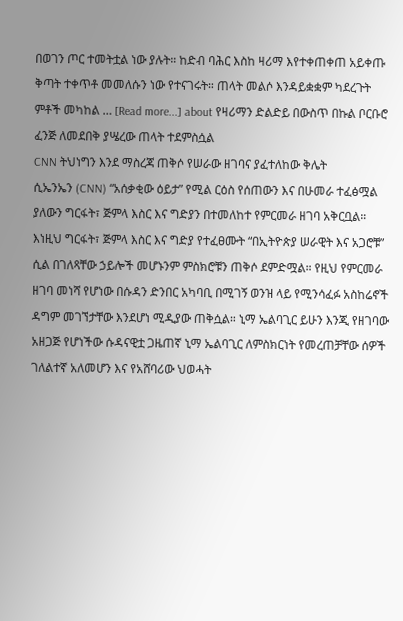በወገን ጦር ተመትቷል ነው ያሉት። ከድብ ባሕር እስከ ዛሪማ እየተቀጠቀጠ አይቀጡ ቅጣት ተቀጥቶ መመለሱን ነው የተናገሩት። ጠላት መልሶ እንዳይቋቋም ካደረጉት ምቶች መካከል … [Read more...] about የዛሪማን ድልድይ በውስጥ በኩል ቦርቡሮ ፈንጅ ለመደበቅ ያሤረው ጠላት ተደምስሷል
CNN ትህነግን እንደ ማስረጃ ጠቅሶ የሠራው ዘገባና ያፈተለከው ቅሌት
ሲኤንኤን (CNN) “አሰቃቂው ዕይታ” የሚል ርዕስ የሰጠውን እና በሁመራ ተፈፅሟል ያለውን ግርፋት፣ ጅምላ እስር እና ግድያን በተመለከተ የምርመራ ዘገባ አቅርቧል። እነዚህ ግርፋት፣ ጅምላ እስር እና ግድያ የተፈፀሙት “በኢትዮጵያ ሠራዊት እና አጋሮቹ” ሲል በገለጻቸው ኃይሎች መሆኑንም ምስክሮቹን ጠቅሶ ደምድሟል። የዚህ የምርመራ ዘገባ መነሻ የሆነው በሱዳን ድንበር አካባቢ በሚገኝ ወንዝ ላይ የሚንሳፈፉ አስከሬኖች ዳግም መገኘታቸው እንደሆነ ሚዲያው ጠቅሷል። ኒማ ኤልባጊር ይሁን እንጂ የዘገባው አዘጋጅ የሆነችው ሱዳናዊቷ ጋዜጠኛ ኒማ ኤልባጊር ለምስክርነት የመረጠቻቸው ሰዎች ገለልተኛ አለመሆን እና የአሸባሪው ህወሓት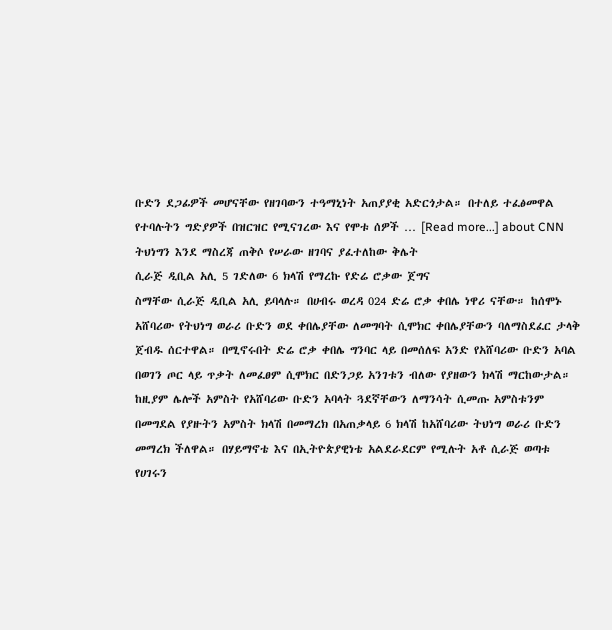ቡድን ደጋፊዎች መሆናቸው የዘገባውን ተዓማኒነት አጠያያቂ አድርጎታል። በተለይ ተፈፅመዋል የተባሉትን ግድያዎች በዝርዝር የሚናገረው እና የሞቱ ሰዎች … [Read more...] about CNN ትህነግን እንደ ማስረጃ ጠቅሶ የሠራው ዘገባና ያፈተለከው ቅሌት
ሲራጅ ዲቢል አሊ 5 ገድለው 6 ክላሽ የማረኩ የድሬ ሮቃው ጀግና
ስማቸው ሲራጅ ዲቢል አሊ ይባላሉ። በሀብሩ ወረዳ 024 ድሬ ሮቃ ቀበሌ ነዋሪ ናቸው። ከሰሞኑ አሸባሪው የትህነግ ወራሪ ቡድን ወደ ቀበሌያቸው ለመግባት ሲሞክር ቀበሌያቸውን ባለማስደፈር ታላቅ ጀብዱ ሰርተዋል። በሚኖሩበት ድሬ ሮቃ ቀበሌ ግንባር ላይ በመሰለፍ አንድ የአሸባሪው ቡድን አባል በወገን ጦር ላይ ጥቃት ለመፈፀም ሲሞክር በድንጋይ አንገቱን ብለው የያዘውን ክላሽ ማርከውታል። ከዚያም ሌሎች አምስት የአሸባሪው ቡድን አባላት ጓደኛቸውን ለማንሳት ሲመጡ አምስቱንም በመግደል የያዙትን አምስት ክላሽ በመማረክ በአጠቃላይ 6 ክላሽ ከአሸባሪው ትህነግ ወራሪ ቡድን መማረክ ችለዋል። በሃይማኖቴ እና በኢትዮጵያዊነቴ አልደራደርም የሚሉት አቶ ሲራጅ ወጣቱ የሀገሩን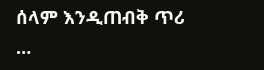ሰላም እንዲጠብቅ ጥሪ …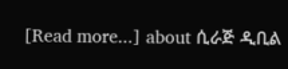[Read more...] about ሲራጅ ዲቢል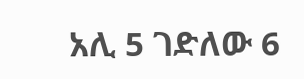አሊ 5 ገድለው 6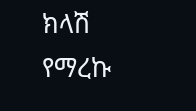ክላሽ የማረኩ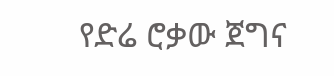የድሬ ሮቃው ጀግና